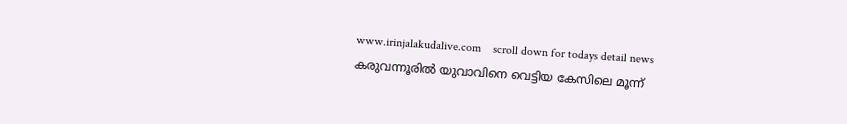www.irinjalakudalive.com    scroll down for todays detail news
കരുവന്നൂരില്‍ യുവാവിനെ വെട്ടിയ കേസിലെ മൂന്ന്‌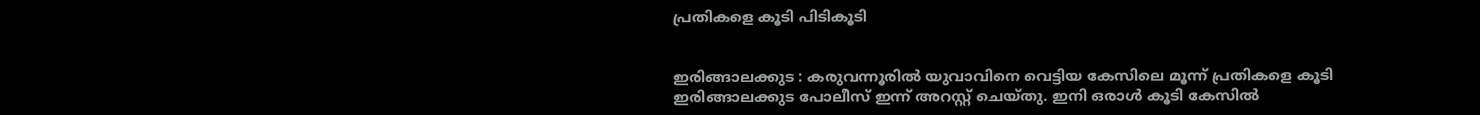പ്രതികളെ കൂടി പിടികൂടി


ഇരിങ്ങാലക്കുട : കരുവന്നൂരില്‍ യുവാവിനെ വെട്ടിയ കേസിലെ മൂന്ന്‌ പ്രതികളെ കൂടി ഇരിങ്ങാലക്കുട പോലീസ്‌ ഇന്ന്‌ അറസ്റ്റ്‌ ചെയ്തു. ഇനി ഒരാള്‍ കൂടി കേസില്‍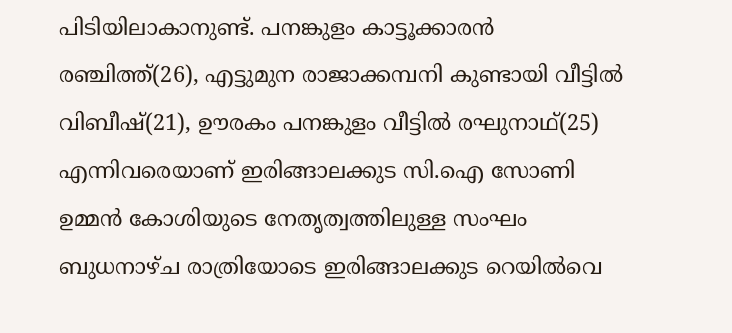പിടിയിലാകാനുണ്ട്. പനങ്കുളം കാട്ടൂക്കാരന്‍ രഞ്ചിത്ത്‌(26), എട്ടുമുന രാജാക്കമ്പനി കുണ്ടായി വീട്ടില്‍ വിബീഷ്‌(21), ഊരകം പനങ്കുളം വീട്ടില്‍ രഘുനാഥ്‌(25) എന്നിവരെയാണ്‌ ഇരിങ്ങാലക്കുട സി.ഐ സോണി ഉമ്മന്‍ കോശിയുടെ നേതൃത്വത്തിലുള്ള സംഘം ബുധനാഴ്ച രാത്രിയോടെ ഇരിങ്ങാലക്കുട റെയില്‍വെ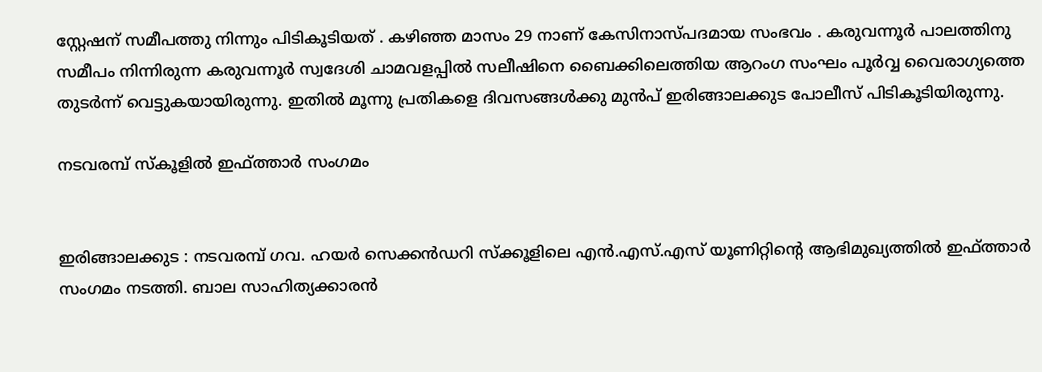സ്റ്റേഷന് സമീപത്തു നിന്നും പിടികൂടിയത് . കഴിഞ്ഞ മാസം 29 നാണ് കേസിനാസ്പദമായ സംഭവം . കരുവന്നൂര്‍ പാലത്തിനു സമീപം നിന്നിരുന്ന കരുവന്നൂര്‍ സ്വദേശി ചാമവളപ്പില്‍ സലീഷിനെ ബൈക്കിലെത്തിയ ആറംഗ സംഘം പൂര്‍വ്വ വൈരാഗ്യത്തെ തുടര്‍ന്ന് വെട്ടുകയായിരുന്നു. ഇതില്‍ മൂന്നു പ്രതികളെ ദിവസങ്ങള്‍ക്കു മുന്‍പ് ഇരിങ്ങാലക്കുട പോലീസ് പിടികൂടിയിരുന്നു.

നടവരമ്പ് സ്കൂളില്‍ ഇഫ്ത്താര്‍ സംഗമം


ഇരിങ്ങാലക്കുട : നടവരമ്പ്‌ ഗവ. ഹയര്‍ സെക്കന്‍ഡറി സ്‌ക്കൂളിലെ എന്‍.എസ്‌.എസ്‌ യൂണിറ്റിന്റെ ആഭിമുഖ്യത്തില്‍ ഇഫ്‌ത്താര്‍ സംഗമം നടത്തി. ബാല സാഹിത്യക്കാരന്‍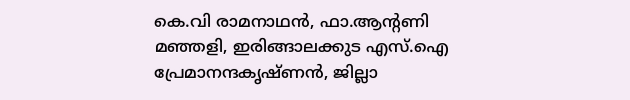കെ.വി രാമനാഥന്‍, ഫാ.ആന്റണി മഞ്ഞളി, ഇരിങ്ങാലക്കുട എസ്‌.ഐ പ്രേമാനന്ദകൃഷ്‌ണന്‍, ജില്ലാ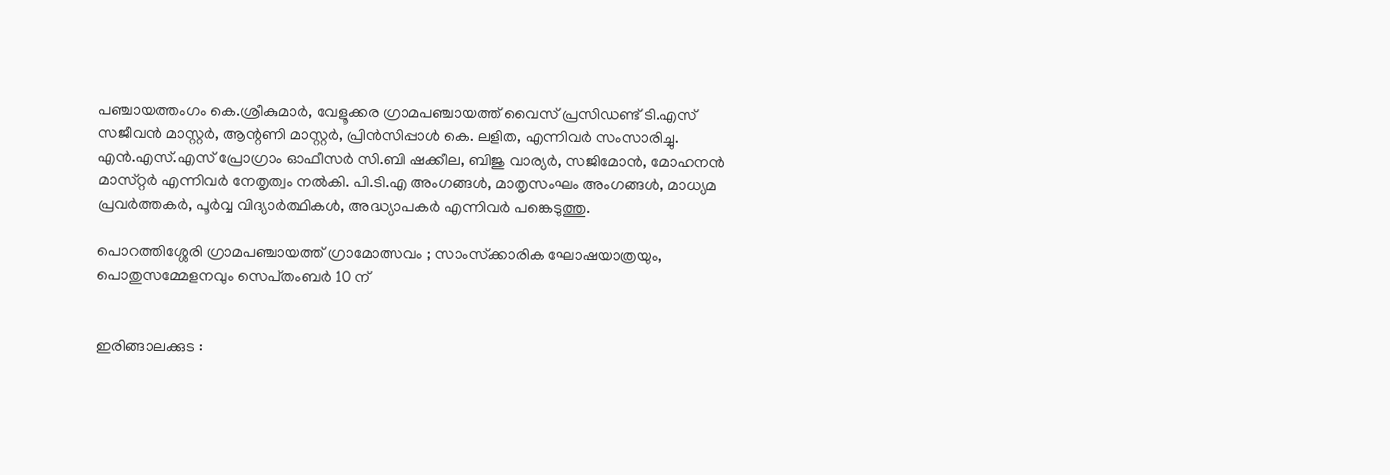പഞ്ചായത്തംഗം കെ.ശ്രീകുമാര്‍, വേളൂക്കര ഗ്രാമപഞ്ചായത്ത്‌ വൈസ്‌ പ്രസിഡണ്ട്‌ ടി.എസ്‌ സജീവന്‍ മാസ്റ്റര്‍, ആന്റണി മാസ്റ്റര്‍, പ്രിന്‍സിപ്പാള്‍ കെ. ലളിത, എന്നിവര്‍ സംസാരിച്ചു. എന്‍.എസ്‌.എസ്‌ പ്രോഗ്രാം ഓഫീസര്‍ സി.ബി ഷക്കീല, ബിജു വാര്യര്‍, സജിമോന്‍, മോഹനന്‍ മാസ്‌റ്റര്‍ എന്നിവര്‍ നേതൃത്വം നല്‍കി. പി.ടി.എ അംഗങ്ങള്‍, മാതൃസംഘം അംഗങ്ങള്‍, മാധ്യമ പ്രവര്‍ത്തകര്‍, പൂര്‍വ്വ വിദ്യാര്‍ത്ഥികള്‍, അദ്ധ്യാപകര്‍ എന്നിവര്‍ പങ്കെടുത്തു.

പൊറത്തിശ്ശേരി ഗ്രാമപഞ്ചായത്ത്‌ ഗ്രാമോത്സവം ; സാംസ്‌ക്കാരിക ഘോഷയാത്രയും, പൊതുസമ്മേളനവും സെപ്‌തംബര്‍ 10 ന്‌


ഇരിങ്ങാലക്കുട :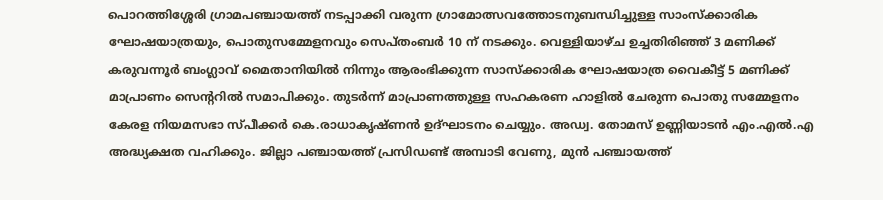പൊറത്തിശ്ശേരി ഗ്രാമപഞ്ചായത്ത്‌ നടപ്പാക്കി വരുന്ന ഗ്രാമോത്സവത്തോടനുബന്ധിച്ചുള്ള സാംസ്‌ക്കാരിക ഘോഷയാത്രയും, പൊതുസമ്മേളനവും സെപ്‌തംബര്‍ 10 ന്‌ നടക്കും. വെള്ളിയാഴ്‌ച ഉച്ചതിരിഞ്ഞ്‌ 3 മണിക്ക്‌ കരുവന്നൂര്‍ ബംഗ്ലാവ്‌ മൈതാനിയില്‍ നിന്നും ആരംഭിക്കുന്ന സാസ്‌ക്കാരിക ഘോഷയാത്ര വൈകീട്ട്‌ 5 മണിക്ക്‌ മാപ്രാണം സെന്ററില്‍ സമാപിക്കും. തുടര്‍ന്ന്‌ മാപ്രാണത്തുള്ള സഹകരണ ഹാളില്‍ ചേരുന്ന പൊതു സമ്മേളനം കേരള നിയമസഭാ സ്‌പീക്കര്‍ കെ.രാധാകൃഷ്‌ണന്‍ ഉദ്‌ഘാടനം ചെയ്യും. അഡ്വ. തോമസ്‌ ഉണ്ണിയാടന്‍ എം.എല്‍.എ അദ്ധ്യക്ഷത വഹിക്കും. ജില്ലാ പഞ്ചായത്ത്‌ പ്രസിഡണ്ട്‌ അമ്പാടി വേണു, മുന്‍ പഞ്ചായത്ത്‌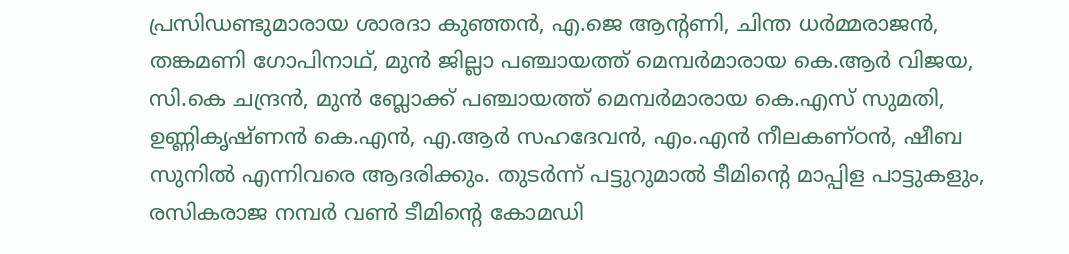പ്രസിഡണ്ടുമാരായ ശാരദാ കുഞ്ഞന്‍, എ.ജെ ആന്റണി, ചിന്ത ധര്‍മ്മരാജന്‍, തങ്കമണി ഗോപിനാഥ്‌‌, മുന്‍ ജില്ലാ പഞ്ചായത്ത്‌ മെമ്പര്‍മാരായ കെ.ആര്‍ വിജയ, സി.കെ ചന്ദ്രന്‍, മുന്‍ ബ്ലോക്ക്‌ പഞ്ചായത്ത്‌ മെമ്പര്‍മാരായ കെ.എസ്‌ സുമതി, ഉണ്ണികൃഷ്‌ണന്‍ കെ.എന്‍, എ.ആര്‍ സഹദേവന്‍, എം.എന്‍ നീലകണ്‌ഠന്‍, ഷീബ സുനില്‍ എന്നിവരെ ആദരിക്കും. തുടര്‍ന്ന്‌ പട്ടുറുമാല്‍ ടീമിന്റെ മാപ്പിള പാട്ടുകളും, രസികരാജ നമ്പര്‍ വണ്‍ ടീമിന്റെ കോമഡി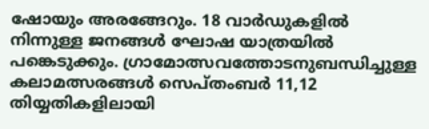ഷോയും അരങ്ങേറും. 18 വാര്‍ഡുകളില്‍ നിന്നുള്ള ജനങ്ങള്‍ ഘോഷ യാത്രയില്‍ പങ്കെടുക്കും. ഗ്രാമോത്സവത്തോടനുബന്ധിച്ചുള്ള കലാമത്സരങ്ങള്‍ സെപ്‌തംബര്‍ 11,12 തിയ്യതികളിലായി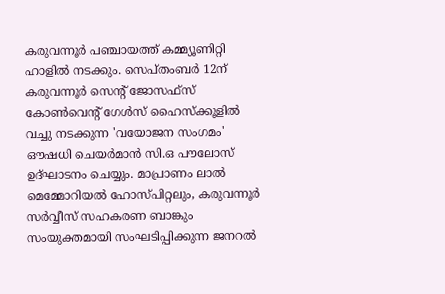കരുവന്നൂര്‍ പഞ്ചായത്ത്‌ കമ്മ്യൂണിറ്റി ഹാളില്‍ നടക്കും. സെപ്‌തംബര്‍ 12ന്‌ കരുവന്നൂര്‍ സെന്റ്‌ ജോസഫ്‌സ്‌ കോണ്‍വെന്റ്‌ ഗേള്‍സ്‌ ഹൈസ്‌ക്കൂളില്‍ വച്ചു നടക്കുന്ന 'വയോജന സംഗമം' ഔഷധി ചെയര്‍മാന്‍ സി.ഒ പൗലോസ്‌ ഉദ്‌ഘാടനം ചെയ്യും. മാപ്രാണം ലാല്‍ മെമ്മോറിയല്‍ ഹോസ്‌പിറ്റലും, കരുവന്നൂര്‍ സര്‍വ്വീസ്‌ സഹകരണ ബാങ്കും സംയുക്തമായി സംഘടിപ്പിക്കുന്ന ജനറല്‍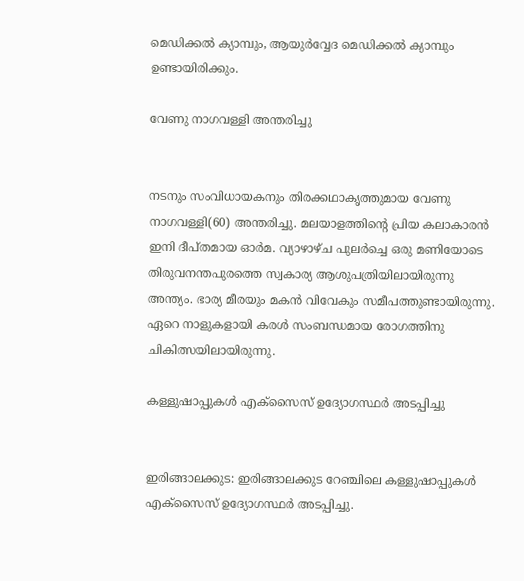മെഡിക്കല്‍ ക്യാമ്പും, ആയുര്‍വ്വേദ മെഡിക്കല്‍ ക്യാമ്പും ഉണ്ടായിരിക്കും.

വേണു നാഗവള്ളി അന്തരിച്ചു


നടനും സംവിധായകനും തിരക്കഥാകൃത്തുമായ വേണു നാഗവള്ളി(60) അന്തരിച്ചു. മലയാളത്തിന്റെ പ്രിയ കലാകാരന്‍ ഇനി ദീപ്തമായ ഓര്‍മ. വ്യാഴാഴ്ച പുലര്‍ച്ചെ ഒരു മണിയോടെ തിരുവനന്തപുരത്തെ സ്വകാര്യ ആശുപത്രിയിലായിരുന്നു അന്ത്യം. ഭാര്യ മീരയും മകന്‍ വിവേകും സമീപത്തുണ്ടായിരുന്നു. ഏറെ നാളുകളായി കരള്‍ സംബന്ധമായ രോഗത്തിനു ചികിത്സയിലായിരുന്നു.

കള്ളുഷാപ്പുകള്‍ എക്സൈസ് ഉദ്യോഗസ്ഥര്‍ അടപ്പിച്ചു


ഇരിങ്ങാലക്കുട: ഇരിങ്ങാലക്കുട റേഞ്ചിലെ കള്ളുഷാപ്പുകള്‍ എക്സൈസ് ഉദ്യോഗസ്ഥര്‍ അടപ്പിച്ചു.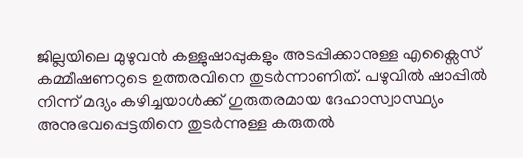ജില്ലയിലെ മുഴുവന്‍ കള്ളുഷാപ്പുകളും അടപ്പിക്കാനുള്ള എക്സൈസ് കമ്മീഷണറുടെ ഉത്തരവിനെ തുടര്‍ന്നാണിത്. പഴുവില്‍ ഷാപ്പില്‍ നിന്ന് മദ്യം കഴിച്ചയാള്‍ക്ക് ഗുരുതരമായ ദേഹാസ്വാസ്ഥ്യം അനുഭവപ്പെട്ടതിനെ തുടര്‍ന്നുള്ള കരുതല്‍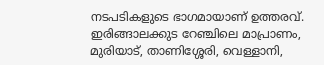നടപടികളുടെ ഭാഗമായാണ് ഉത്തരവ്. ഇരിങ്ങാലക്കുട റേഞ്ചിലെ മാപ്രാണം, മുരിയാട്, താണിശ്ശേരി, വെള്ളാനി,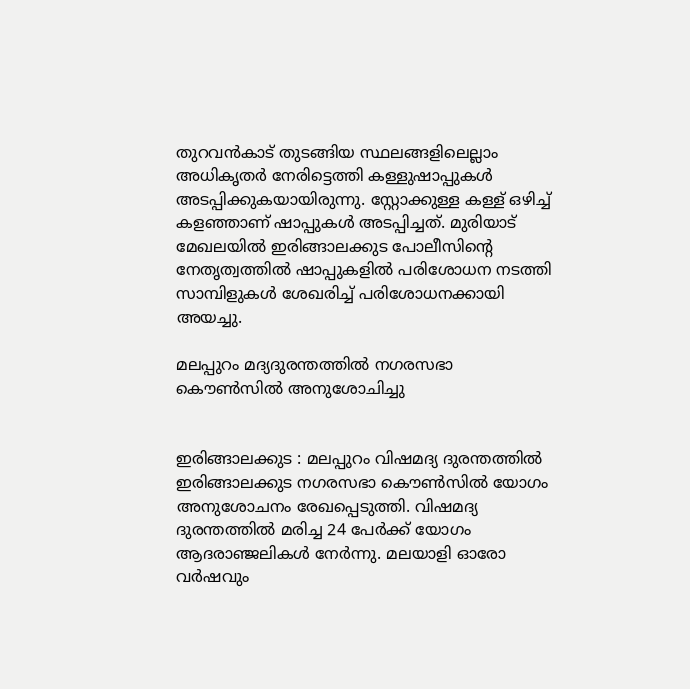തുറവന്‍കാട് തുടങ്ങിയ സ്ഥലങ്ങളിലെല്ലാം അധികൃതര്‍ നേരിട്ടെത്തി കള്ളുഷാപ്പുകള്‍ അടപ്പിക്കുകയായിരുന്നു. സ്റ്റോക്കുള്ള കള്ള് ഒഴിച്ച് കളഞ്ഞാണ് ഷാപ്പുകള്‍ അടപ്പിച്ചത്. മുരിയാട് മേഖലയില്‍ ഇരിങ്ങാലക്കുട പോലീസിന്റെ നേതൃത്വത്തില്‍ ഷാപ്പുകളില്‍ പരിശോധന നടത്തി സാമ്പിളുകള്‍ ശേഖരിച്ച് പരിശോധനക്കായി അയച്ചു.

മലപ്പുറം മദ്യദുരന്തത്തില്‍ നഗരസഭാ കൌണ്‍സില്‍ അനുശോചിച്ചു


ഇരിങ്ങാലക്കുട : മലപ്പുറം വിഷമദ്യ ദുരന്തത്തില്‍ ഇരിങ്ങാലക്കുട നഗരസഭാ കൌണ്‍സില്‍ യോഗം അനുശോചനം രേഖപ്പെടുത്തി. വിഷമദ്യ ദുരന്തത്തില്‍ മരിച്ച 24 പേര്‍ക്ക് യോഗം ആദരാഞ്ജലികള്‍ നേര്‍ന്നു. മലയാളി ഓരോ വര്‍ഷവും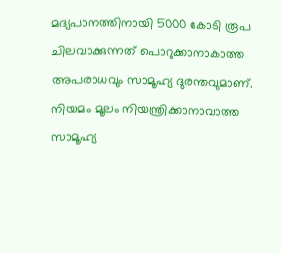മദ്യപാനത്തിനായി 5000 കോടി രൂപ ചിലവാക്കുന്നത് പൊറുക്കാനാകാത്ത അപരാധവും സാമൂഹ്യ ദുരന്തവുമാണ്. നിയമം മൂലം നിയന്ത്രിക്കാനാവാത്ത സാമൂഹ്യ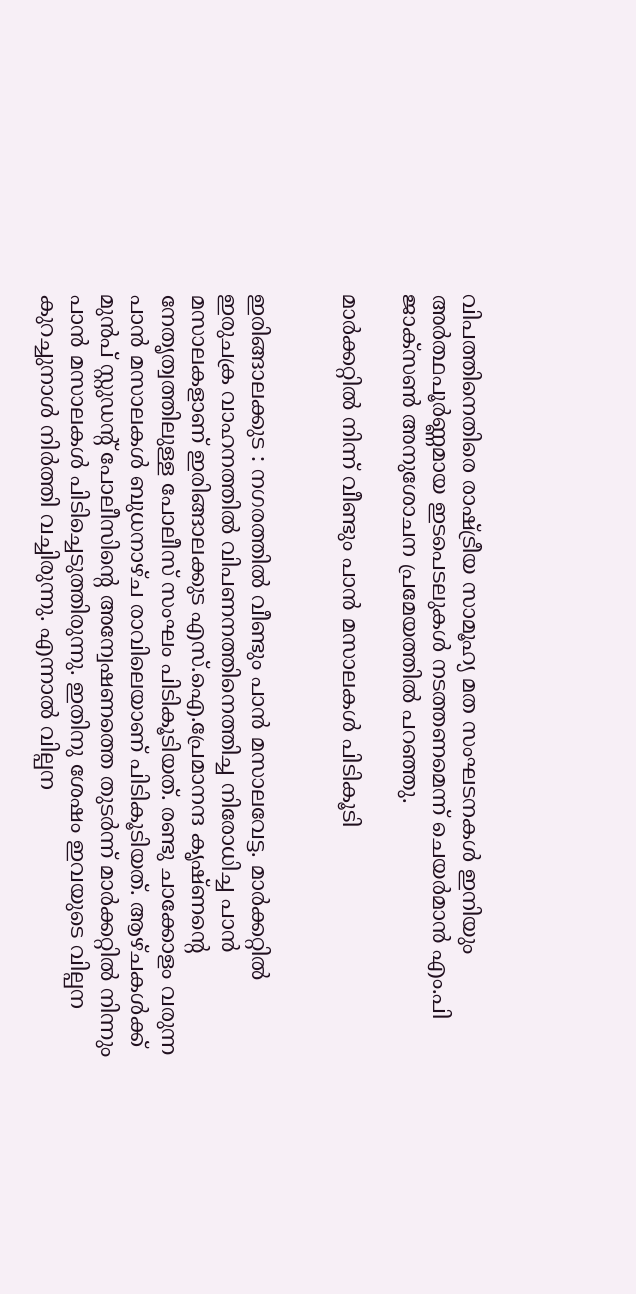വിപത്തിനെതിരെ രാഷ്ട്രീയ സാമൂഹ്യ മത സംഘടനകള്‍ ഇനിയും അര്‍ത്ഥപൂര്‍ണ്ണമായ ഇടപെടലുകള്‍ നടത്തണമെന്ന് ചെയര്‍മാന്‍ എം.പി ജാക്‌സണ്‍ അനുശോചന പ്രമേയത്തില്‍ പറഞ്ഞു.

മാര്‍ക്കറ്റില്‍ നിന്ന് വീണ്ടും പാന്‍ മസാലകള്‍ പിടികൂടി


ഇരിങ്ങാലക്കുട : നഗരത്തില്‍ വീണ്ടും പാന്‍ മസാലവേട്ട. മാര്‍ക്കറ്റില്‍ ഇരുചക്ര വാഹനത്തില്‍ വിപണനത്തിനെത്തിച്ച നിരോധിച്ച പാന്‍ മസാലകളാണ് ഇരിങ്ങാലക്കുട എസ്.ഐ.പ്രേമാനന്ദ കൃഷ്ണന്റെ നേതൃത്വത്തിലുള്ള പോലീസ് സംഘം പിടികൂടിയത്. രണ്ടു ചാക്കോളം വരുന്ന പാന്‍ മസാലകള്‍ ബുധനാഴ്ച രാവിലെയാണ് പിടികൂടിയത്. ആഴ്ചകള്‍ക്ക് മുന്‍പ് സ്റ്റുഡന്റ് പോലീസിന്റെ അന്വേഷണത്തെ തുടര്‍ന്ന് മാര്‍ക്കറ്റില്‍ നിന്നും പാന്‍ മസാലകള്‍ പിടിച്ചെടുത്തിരുന്നു. ഇതിനു ശേഷം ഇവയുടെ വില്പന കുറച്ചുനാള്‍ നിര്‍ത്തി വച്ചിരുന്നു. എന്നാല്‍ വില്പന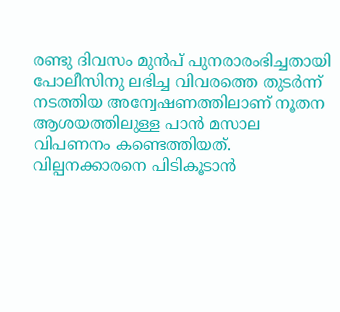രണ്ടു ദിവസം മുന്‍പ് പുനരാരംഭിച്ചതായി പോലീസിനു ലഭിച്ച വിവരത്തെ തുടര്‍ന്ന് നടത്തിയ അന്വേഷണത്തിലാണ് നൂതന ആശയത്തിലുള്ള പാന്‍ മസാല വിപണനം കണ്ടെത്തിയത്. വില്പനക്കാരനെ പിടികൂടാന്‍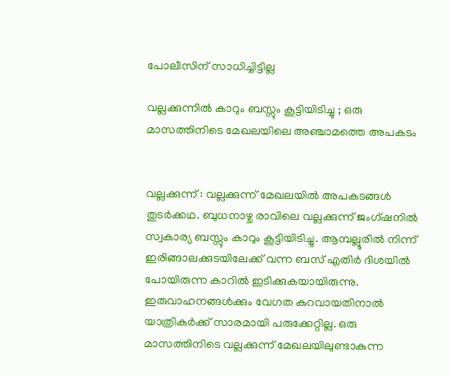പോലീസിന് സാധിച്ചിട്ടില്ല

വല്ലക്കുന്നില്‍ കാറും ബസ്സും കൂട്ടിയിടിച്ചു ; ഒരു മാസത്തിനിടെ മേഖലയിലെ അഞ്ചാമത്തെ അപകടം


വല്ലക്കുന്ന് : വല്ലക്കുന്ന് മേഖലയില്‍ അപകടങ്ങള്‍ തുടര്‍ക്കഥ. ബുധനാഴ്ച രാവിലെ വല്ലക്കുന്ന് ജംഗ്ഷനില്‍ സ്വകാര്യ ബസ്സും കാറും കൂട്ടിയിടിച്ചു. ആമ്പല്ലൂരില്‍ നിന്ന് ഇരിങ്ങാലക്കുടയിലേക്ക് വന്ന ബസ് എതിര്‍ ദിശയില്‍ പോയിരുന്ന കാറില്‍ ഇടിക്കുകയായിരുന്നു. ഇരുവാഹനങ്ങള്‍ക്കും വേഗത കുറവായതിനാല്‍ യാത്രികര്‍ക്ക് സാരമായി പരുക്കേറ്റില്ല. ഒരു മാസത്തിനിടെ വല്ലക്കുന്ന് മേഖലയിലുണ്ടാകുന്ന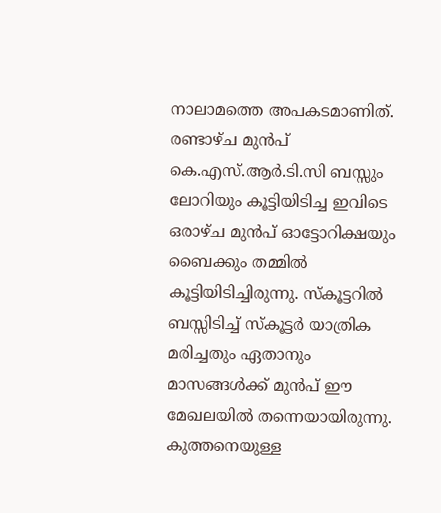നാലാമത്തെ അപകടമാണിത്. രണ്ടാഴ്ച മുന്‍പ് കെ.എസ്.ആര്‍.ടി.സി ബസ്സും ലോറിയും കൂട്ടിയിടിച്ച ഇവിടെ ഒരാഴ്ച മുന്‍പ് ഓട്ടോറിക്ഷയും ബൈക്കും തമ്മില്‍ കൂട്ടിയിടിച്ചിരുന്നു. സ്കൂട്ടറില്‍ ബസ്സിടിച്ച് സ്കൂട്ടര്‍ യാത്രിക മരിച്ചതും ഏതാനും മാസങ്ങള്‍ക്ക് മുന്‍പ് ഈ മേഖലയില്‍ തന്നെയായിരുന്നു. കുത്തനെയുള്ള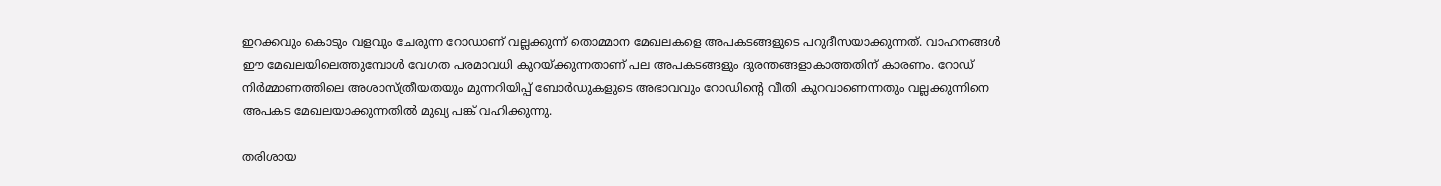ഇറക്കവും കൊടും വളവും ചേരുന്ന റോഡാണ് വല്ലക്കുന്ന് തൊമ്മാന മേഖലകളെ അപകടങ്ങളുടെ പറുദീസയാക്കുന്നത്. വാഹനങ്ങള്‍ ഈ മേഖലയിലെത്തുമ്പോള്‍ വേഗത പരമാവധി കുറയ്ക്കുന്നതാണ് പല അപകടങ്ങളും ദുരന്തങ്ങളാകാത്തതിന് കാരണം. റോഡ്‌ നിര്‍മ്മാണത്തിലെ അശാസ്ത്രീയതയും മുന്നറിയിപ്പ് ബോര്‍ഡുകളുടെ അഭാവവും റോഡിന്റെ വീതി കുറവാണെന്നതും വല്ലക്കുന്നിനെ അപകട മേഖലയാക്കുന്നതില്‍ മുഖ്യ പങ്ക് വഹിക്കുന്നു.

തരിശായ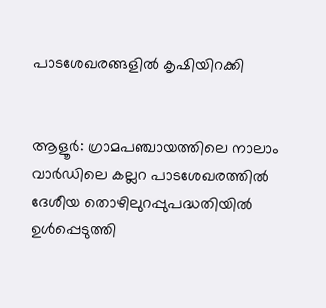പാടശേഖരങ്ങളില്‍ കൃഷിയിറക്കി


ആളൂര്‍: ഗ്രാമപഞ്ചായത്തിലെ നാലാം വാര്‍ഡിലെ കല്ലറ പാടശേഖരത്തില്‍ ദേശീയ തൊഴിലുറപ്പുപദ്ധതിയില്‍ ഉള്‍പ്പെടുത്തി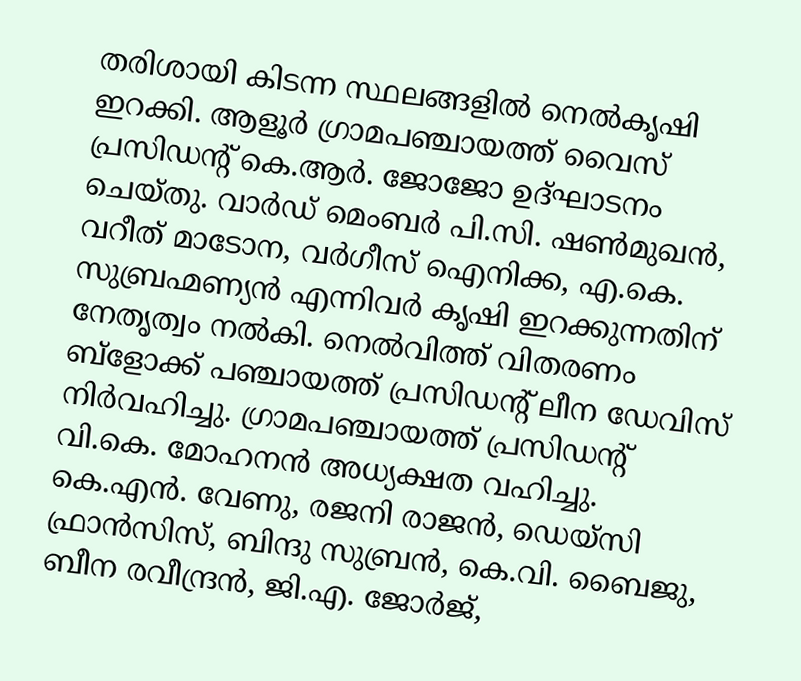തരിശായി കിടന്ന സ്ഥലങ്ങളില്‍ നെല്‍കൃഷി ഇറക്കി. ആളൂര്‍ ഗ്രാമപഞ്ചായത്ത് വൈസ് പ്രസിഡന്റ് കെ.ആര്‍. ജോജോ ഉദ്ഘാടനം ചെയ്തു. വാര്‍ഡ് മെംബര്‍ പി.സി. ഷണ്‍മുഖന്‍, വറീത് മാടോന, വര്‍ഗീസ് ഐനിക്ക, എ.കെ. സുബ്രഹ്മണ്യന്‍ എന്നിവര്‍ കൃഷി ഇറക്കുന്നതിന് നേതൃത്വം നല്‍കി. നെല്‍വിത്ത് വിതരണം ബ്ളോക്ക് പഞ്ചായത്ത് പ്രസിഡന്റ് ലീന ഡേവിസ് നിര്‍വഹിച്ചു. ഗ്രാമപഞ്ചായത്ത് പ്രസിഡന്റ് വി.കെ. മോഹനന്‍ അധ്യക്ഷത വഹിച്ചു. കെ.എന്‍. വേണു, രജനി രാജന്‍, ഡെയ്സി ഫ്രാന്‍സിസ്, ബിന്ദു സുബ്രന്‍, കെ.വി. ബൈജു, ബീന രവീന്ദ്രന്‍, ജി.എ. ജോര്‍ജ്,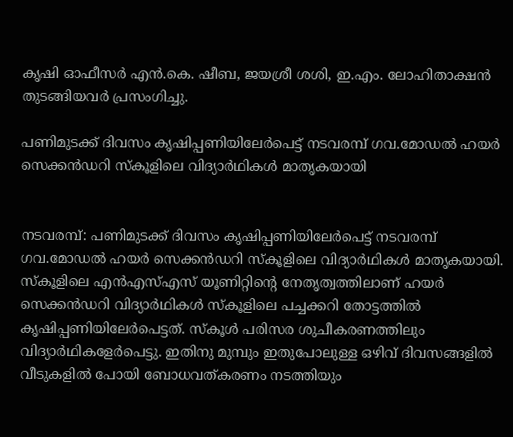കൃഷി ഓഫീസര്‍ എന്‍.കെ. ഷീബ, ജയശ്രീ ശശി, ഇ.എം. ലോഹിതാക്ഷന്‍ തുടങ്ങിയവര്‍ പ്രസംഗിച്ചു.

പണിമുടക്ക് ദിവസം കൃഷിപ്പണിയിലേര്‍പെട്ട് നടവരമ്പ് ഗവ.മോഡല്‍ ഹയര്‍ സെക്കന്‍ഡറി സ്കൂളിലെ വിദ്യാര്‍ഥികള്‍ മാതൃകയായി


നടവരമ്പ്: പണിമുടക്ക് ദിവസം കൃഷിപ്പണിയിലേര്‍പെട്ട് നടവരമ്പ് ഗവ.മോഡല്‍ ഹയര്‍ സെക്കന്‍ഡറി സ്കൂളിലെ വിദ്യാര്‍ഥികള്‍ മാതൃകയായി. സ്കൂളിലെ എന്‍എസ്എസ് യൂണിറ്റിന്റെ നേതൃത്വത്തിലാണ് ഹയര്‍ സെക്കന്‍ഡറി വിദ്യാര്‍ഥികള്‍ സ്കൂളിലെ പച്ചക്കറി തോട്ടത്തില്‍ കൃഷിപ്പണിയിലേര്‍പെട്ടത്. സ്കൂള്‍ പരിസര ശുചീകരണത്തിലും വിദ്യാര്‍ഥികളേര്‍പെട്ടു. ഇതിനു മുമ്പും ഇതുപോലുള്ള ഒഴിവ് ദിവസങ്ങളില്‍ വീടുകളില്‍ പോയി ബോധവത്കരണം നടത്തിയും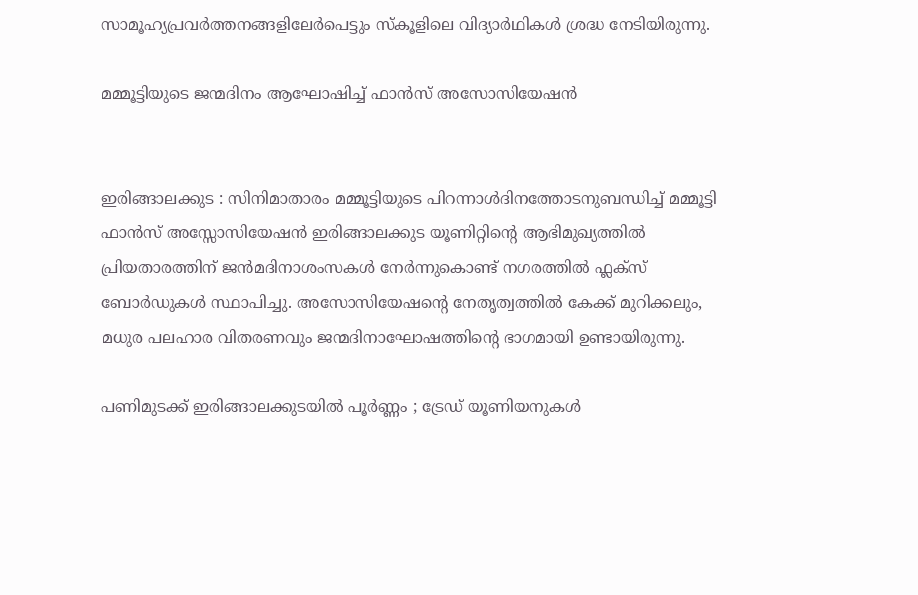സാമൂഹ്യപ്രവര്‍ത്തനങ്ങളിലേര്‍പെട്ടും സ്കൂളിലെ വിദ്യാര്‍ഥികള്‍ ശ്രദ്ധ നേടിയിരുന്നു.

മമ്മൂട്ടിയുടെ ജന്മദിനം ആഘോഷിച്ച് ഫാന്‍സ്‌ അസോസിയേഷന്‍


ഇരിങ്ങാലക്കുട : സിനിമാതാരം മമ്മൂട്ടിയുടെ പിറന്നാള്‍ദിനത്തോടനുബന്ധിച്ച്‌ മമ്മൂട്ടി ഫാന്‍സ്‌ അസ്സോസിയേഷന്‍ ഇരിങ്ങാലക്കുട യൂണിറ്റിന്റെ ആഭിമുഖ്യത്തില്‍ പ്രിയതാരത്തിന്‌ ജന്‍മദിനാശംസകള്‍ നേര്‍‍ന്നുകൊണ്ട്‌ നഗരത്തില്‍ ഫ്ലക്സ്‌ ബോര്‍‍ഡുകള്‍ സ്ഥാപിച്ചു. അസോസിയേഷന്റെ നേതൃത്വത്തില്‍ കേക്ക്‌ മുറിക്കലും, മധുര പലഹാര വിതരണവും ജന്മദിനാഘോഷത്തിന്റെ ഭാഗമായി ഉണ്ടായിരുന്നു.

പണിമുടക്ക്‌ ഇരിങ്ങാലക്കുടയില്‍ പൂര്‍ണ്ണം ; ട്രേഡ് യൂണിയനുകള്‍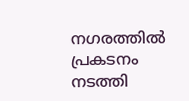നഗരത്തില്‍ പ്രകടനം നടത്തി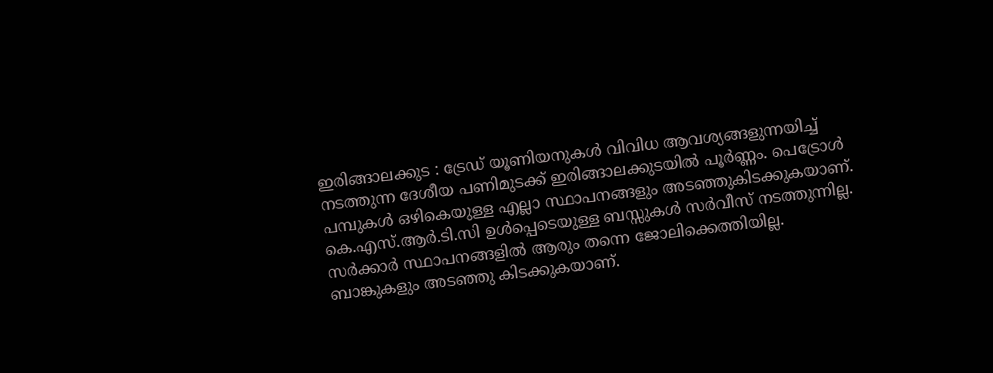ഇരിങ്ങാലക്കുട : ട്രേഡ് യൂണിയനുകള്‍ വിവിധ ആവശ്യങ്ങളുന്നയിച്ച് നടത്തുന്ന ദേശീയ പണിമുടക്ക്‌ ഇരിങ്ങാലക്കുടയില്‍ പൂര്‍ണ്ണം. പെട്രോള്‍ പമ്പുകള്‍ ഒഴികെയുള്ള എല്ലാ സ്ഥാപനങ്ങളും അടഞ്ഞുകിടക്കുകയാണ്. കെ.എസ്.ആര്‍.ടി.സി ഉള്‍പ്പെടെയുള്ള ബസ്സുകള്‍ സര്‍വീസ് നടത്തുന്നില്ല. സര്‍ക്കാര്‍ സ്ഥാപനങ്ങളില്‍ ആരും തന്നെ ജോലിക്കെത്തിയില്ല. ബാങ്കുകളും അടഞ്ഞു കിടക്കുകയാണ്.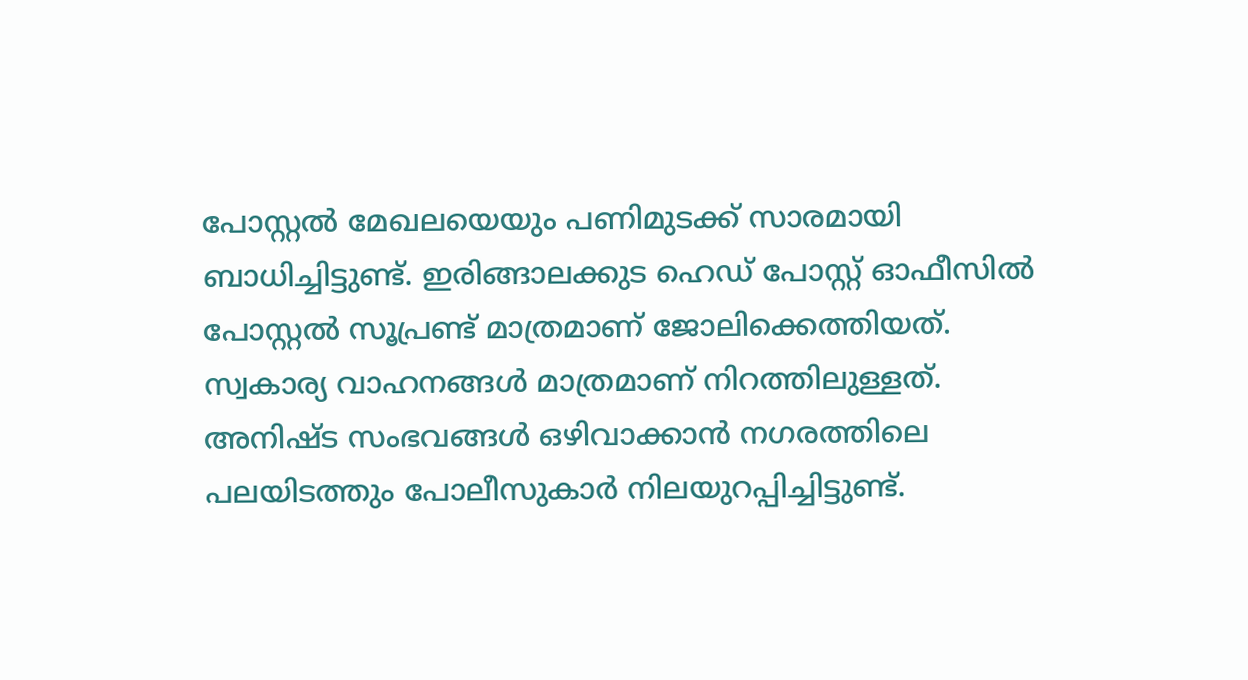പോസ്റ്റല്‍ മേഖലയെയും പണിമുടക്ക്‌ സാരമായി ബാധിച്ചിട്ടുണ്ട്. ഇരിങ്ങാലക്കുട ഹെഡ് പോസ്റ്റ് ഓഫീസില്‍ പോസ്റ്റല്‍ സൂപ്രണ്ട് മാത്രമാണ് ജോലിക്കെത്തിയത്. സ്വകാര്യ വാഹനങ്ങള്‍ മാത്രമാണ് നിറത്തിലുള്ളത്. അനിഷ്ട സംഭവങ്ങള്‍ ഒഴിവാക്കാന്‍ നഗരത്തിലെ പലയിടത്തും പോലീസുകാര്‍ നിലയുറപ്പിച്ചിട്ടുണ്ട്.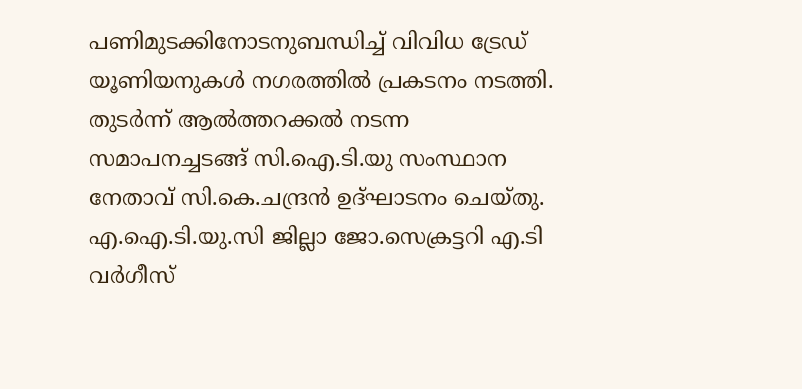പണിമുടക്കിനോടനുബന്ധിച്ച് വിവിധ ട്രേഡ് യൂണിയനുകള്‍ നഗരത്തില്‍ പ്രകടനം നടത്തി. തുടര്‍ന്ന് ആല്‍ത്തറക്കല്‍ നടന്ന സമാപനച്ചടങ്ങ് സി.ഐ.ടി.യു സംസ്ഥാന നേതാവ് സി.കെ.ചന്ദ്രന്‍ ഉദ്ഘാടനം ചെയ്തു. എ.ഐ.ടി.യു.സി ജില്ലാ ജോ.സെക്രട്ടറി എ.ടി വര്‍ഗീസ്‌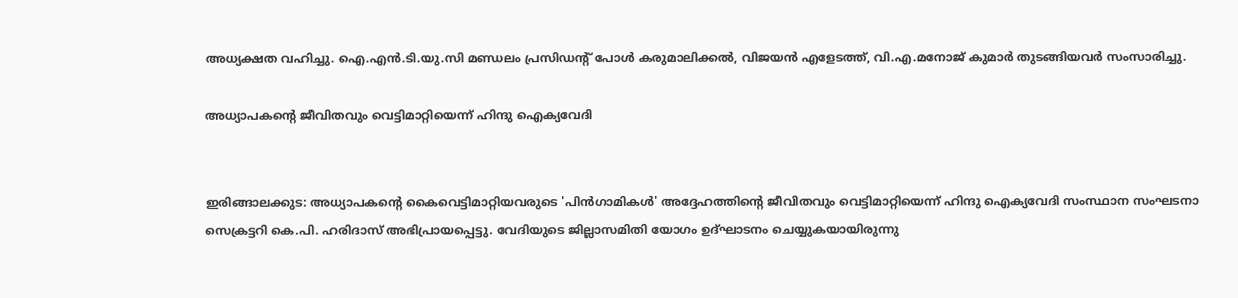അധ്യക്ഷത വഹിച്ചു. ഐ.എന്‍.ടി.യു.സി മണ്ഡലം പ്രസിഡന്റ് പോള്‍ കരുമാലിക്കല്‍, വിജയന്‍ എളേടത്ത്, വി.എ.മനോജ്‌ കുമാര്‍ തുടങ്ങിയവര്‍ സംസാരിച്ചു.

അധ്യാപകന്റെ ജീവിതവും വെട്ടിമാറ്റിയെന്ന് ഹിന്ദു ഐക്യവേദി


ഇരിങ്ങാലക്കുട: അധ്യാപകന്റെ കൈവെട്ടിമാറ്റിയവരുടെ 'പിന്‍ഗാമികള്‍' അദ്ദേഹത്തിന്റെ ജീവിതവും വെട്ടിമാറ്റിയെന്ന് ഹിന്ദു ഐക്യവേദി സംസ്ഥാന സംഘടനാ സെക്രട്ടറി കെ.പി. ഹരിദാസ് അഭിപ്രായപ്പെട്ടു. വേദിയുടെ ജില്ലാസമിതി യോഗം ഉദ്ഘാടനം ചെയ്യുകയായിരുന്നു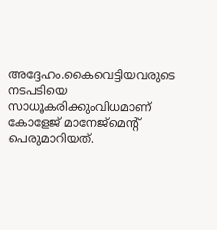അദ്ദേഹം.കൈവെട്ടിയവരുടെ നടപടിയെ സാധൂകരിക്കുംവിധമാണ് കോളേജ് മാനേജ്‌മെന്റ് പെരുമാറിയത്.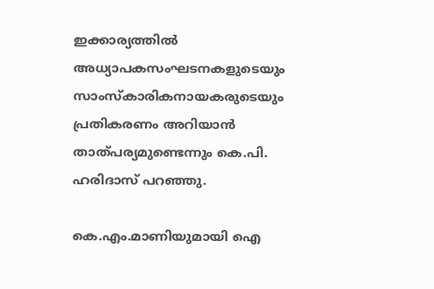ഇക്കാര്യത്തില്‍ അധ്യാപകസംഘടനകളുടെയും സാംസ്‌കാരികനായകരുടെയും പ്രതികരണം അറിയാന്‍ താത്പര്യമുണ്ടെന്നും കെ.പി. ഹരിദാസ് പറഞ്ഞു.

കെ.എം.മാണിയുമായി ഐ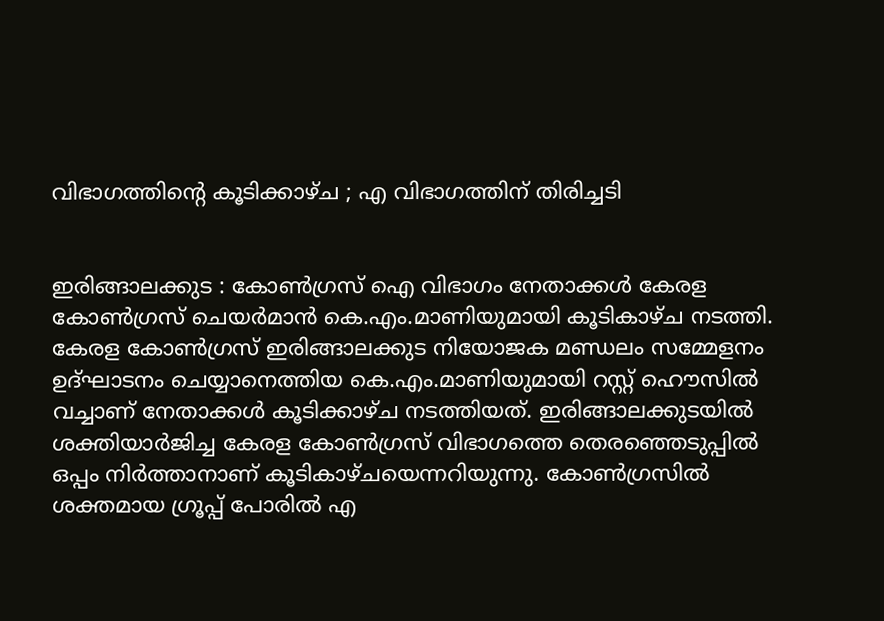വിഭാഗത്തിന്റെ കൂടിക്കാഴ്ച ; എ വിഭാഗത്തിന് തിരിച്ചടി


ഇരിങ്ങാലക്കുട : കോണ്‍ഗ്രസ് ഐ വിഭാഗം നേതാക്കള്‍ കേരള കോണ്‍ഗ്രസ് ചെയര്‍മാന്‍ കെ.എം.മാണിയുമായി കൂടികാഴ്ച നടത്തി. കേരള കോണ്‍ഗ്രസ് ഇരിങ്ങാലക്കുട നിയോജക മണ്ഡലം സമ്മേളനം ഉദ്ഘാടനം ചെയ്യാനെത്തിയ കെ.എം.മാണിയുമായി റസ്റ്റ്‌ ഹൌസില്‍ വച്ചാണ് നേതാക്കള്‍ കൂടിക്കാഴ്ച നടത്തിയത്. ഇരിങ്ങാലക്കുടയില്‍ ശക്തിയാര്‍ജിച്ച കേരള കോണ്‍ഗ്രസ് വിഭാഗത്തെ തെരഞ്ഞെടുപ്പില്‍ ഒപ്പം നിര്‍ത്താനാണ് കൂടികാഴ്ചയെന്നറിയുന്നു. കോണ്‍ഗ്രസില്‍ ശക്തമായ ഗ്രൂപ്പ് പോരില്‍ എ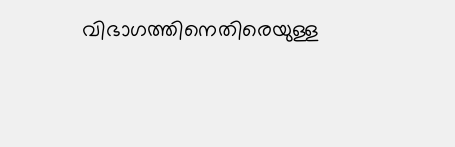വിഭാഗത്തിനെതിരെയുള്ള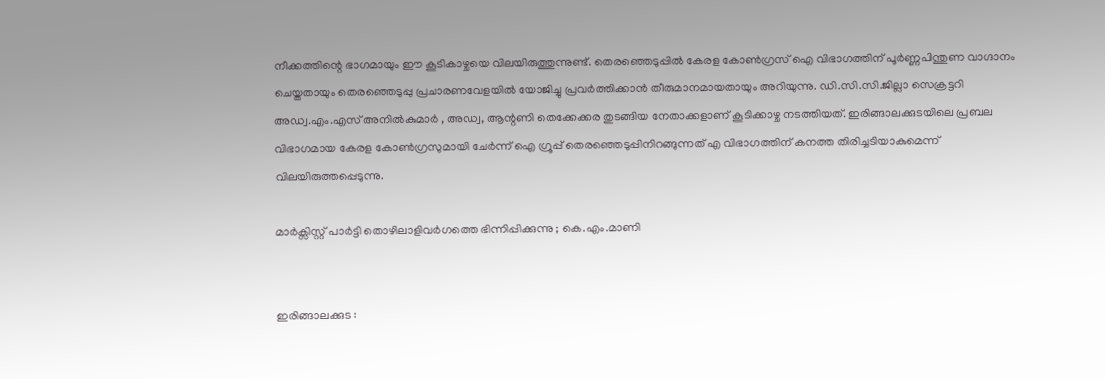നീക്കത്തിന്റെ ഭാഗമായും ഈ കൂടികാഴ്ചയെ വിലയിരുത്തുന്നുണ്ട്. തെരഞ്ഞെടുപ്പില്‍ കേരള കോണ്‍ഗ്രസ് ഐ വിഭാഗത്തിന് പൂര്‍ണ്ണപിന്തുണ വാഗ്ദാനം ചെയ്തതായും തെരഞ്ഞെടുപ്പു പ്രചാരണവേളയില്‍ യോജിച്ചു പ്രവര്‍ത്തിക്കാന്‍ തീരുമാനമായതായും അറിയുന്നു. ഡി.സി.സി.ജില്ലാ സെക്രട്ടറി അഡ്വ.എം.എസ് അനില്‍കുമാര്‍ , അഡ്വ, ആന്റണി തെക്കേക്കര തുടങ്ങിയ നേതാക്കളാണ് കൂടിക്കാഴ്ച നടത്തിയത്. ഇരിങ്ങാലക്കുടയിലെ പ്രബല വിഭാഗമായ കേരള കോണ്‍ഗ്രസുമായി ചേര്‍ന്ന് ഐ ഗ്രൂപ്പ് തെരഞ്ഞെടുപ്പിനിറങ്ങുന്നത് എ വിഭാഗത്തിന് കനത്ത തിരിച്ചടിയാകുമെന്ന് വിലയിരുത്തപ്പെടുന്നു.

മാര്‍ക്സിസ്റ്റ്‌ പാര്‍ട്ടി തൊഴിലാളിവര്‍ഗത്തെ ഭിന്നിപ്പിക്കുന്നു ; കെ.എം.മാണി


ഇരിങ്ങാലക്കുട :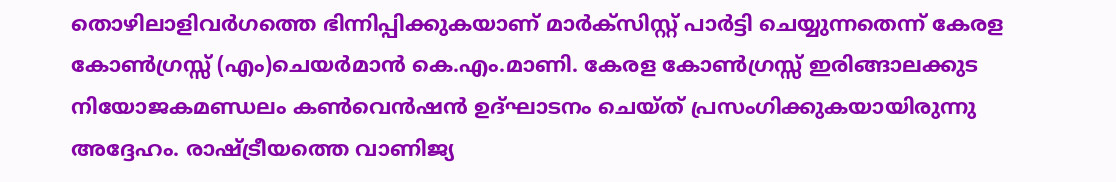തൊഴിലാളിവര്‍ഗത്തെ ഭിന്നിപ്പിക്കുകയാണ് മാര്‍ക്സിസ്റ്റ്‌ പാര്‍ട്ടി ചെയ്യുന്നതെന്ന് കേരള കോണ്‍ഗ്രസ്സ്‌ (എം)ചെയര്‍മാന്‍ കെ.എം.മാണി. കേരള കോണ്‍ഗ്രസ്സ്‌ ഇരിങ്ങാലക്കുട നിയോജകമണ്ഡലം കണ്‍വെന്‍ഷന്‍ ഉദ്‌ഘാടനം ചെയ്‌ത്‌ പ്രസംഗിക്കുകയായിരുന്നു അദ്ദേഹം. രാഷ്ട്രീയത്തെ വാണിജ്യ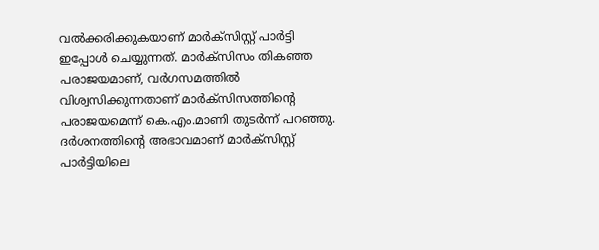വല്‍ക്കരിക്കുകയാണ് മാര്‍ക്‌സിസ്റ്റ്‌ പാര്‍ട്ടി ഇപ്പോള്‍ ചെയ്യുന്നത്. മാര്‍ക്സിസം തികഞ്ഞ പരാജയമാണ്, വര്‍ഗസമത്തില്‍ വിശ്വസിക്കുന്നതാണ്‌ മാര്‍ക്സിസത്തിന്റെ പരാജയമെന്ന് കെ.എം.മാണി തുടര്‍ന്ന് പറഞ്ഞു. ദര്‍ശനത്തിന്റെ അഭാവമാണ്‌ മാര്‍ക്‌സിസ്റ്റ്‌ പാര്‍ട്ടിയിലെ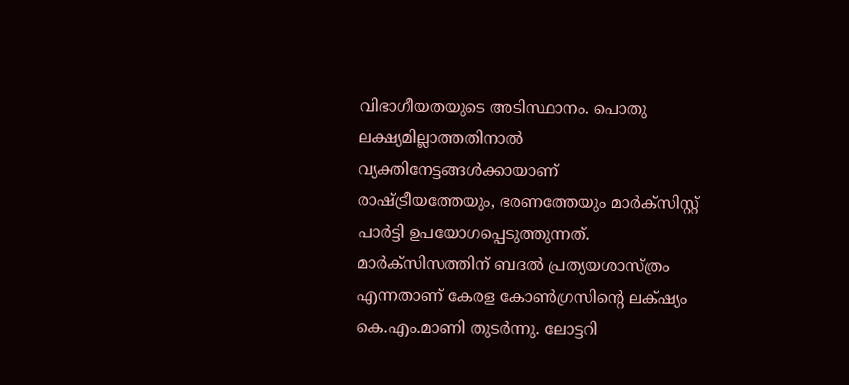വിഭാഗീയതയുടെ അടിസ്ഥാനം. പൊതു ലക്ഷ്യമില്ലാത്തതിനാല്‍ വ്യക്തിനേട്ടങ്ങള്‍ക്കായാണ് രാഷ്ട്രീയത്തേയും, ഭരണത്തേയും മാര്‍ക്സിസ്റ്റ്‌ പാര്‍ട്ടി ഉപയോഗപ്പെടുത്തുന്നത്. മാര്‍ക്സിസത്തിന് ബദല്‍ പ്രത്യയശാസ്ത്രം എന്നതാണ് കേരള കോണ്‍ഗ്രസിന്റെ ലക്‌ഷ്യം കെ.എം.മാണി തുടര്‍ന്നു. ലോട്ടറി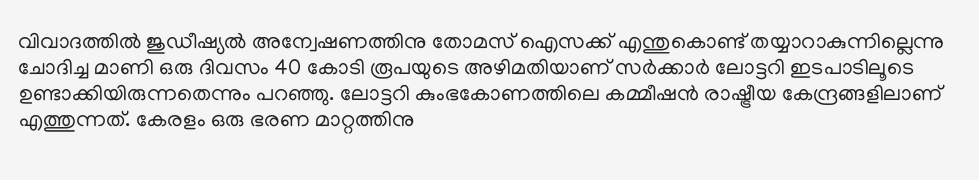വിവാദത്തില്‍ ജുഡീഷ്യല്‍ അന്വേഷണത്തിനു തോമസ്‌ ഐസക്ക്‌ എന്തുകൊണ്ട്‌ തയ്യാറാകുന്നില്ലെന്നു ചോദിച്ച മാണി ഒരു ദിവസം 40 കോടി രൂപയുടെ അഴിമതിയാണ് സര്‍ക്കാര്‍ ലോട്ടറി ഇടപാടിലൂടെ ഉണ്ടാക്കിയിരുന്നതെന്നും പറഞ്ഞു. ലോട്ടറി കുംഭകോണത്തിലെ കമ്മീഷന്‍ രാഷ്ട്രീയ കേന്ദ്രങ്ങളിലാണ്‌ എത്തുന്നത്‌. കേരളം ഒരു ഭരണ മാറ്റത്തിനു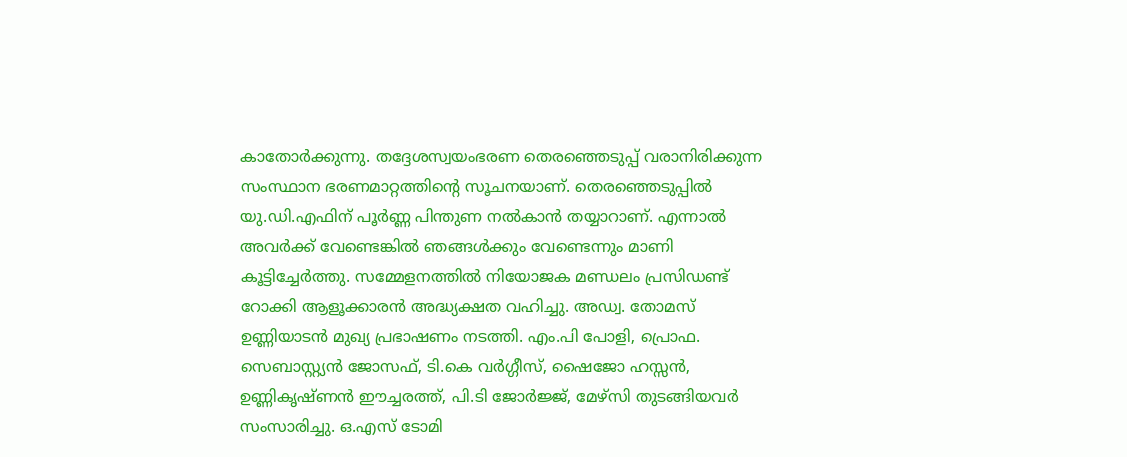കാതോര്‍ക്കുന്നു. തദ്ദേശസ്വയംഭരണ തെരഞ്ഞെടുപ്പ്‌ വരാനിരിക്കുന്ന സംസ്ഥാന ഭരണമാറ്റത്തിന്റെ സൂചനയാണ്. തെരഞ്ഞെടുപ്പില്‍ യു.ഡി.എഫിന് പൂര്‍ണ്ണ പിന്തുണ നല്‍കാന്‍ തയ്യാറാണ്. എന്നാല്‍ അവര്‍ക്ക് വേണ്ടെങ്കില്‍ ഞങ്ങള്‍ക്കും വേണ്ടെന്നും മാണി കൂട്ടിച്ചേര്‍ത്തു. സമ്മേളനത്തില്‍ നിയോജക മണ്ഡലം പ്രസിഡണ്ട്‌ റോക്കി ആളൂക്കാരന്‍ അദ്ധ്യക്ഷത വഹിച്ചു. അഡ്വ. തോമസ്‌ ഉണ്ണിയാടന്‍ മുഖ്യ പ്രഭാഷണം നടത്തി. എം.പി പോളി, പ്രൊഫ. സെബാസ്റ്റ്യന്‍ ജോസഫ്‌, ടി.കെ വര്‍ഗ്ഗീസ്‌, ഷൈജോ ഹസ്സന്‍, ഉണ്ണികൃഷ്‌ണന്‍ ഈച്ചരത്ത്‌, പി.ടി ജോര്‍ജ്ജ്‌, മേഴ്‌സി തുടങ്ങിയവര്‍ സംസാരിച്ചു. ഒ.എസ്‌ ടോമി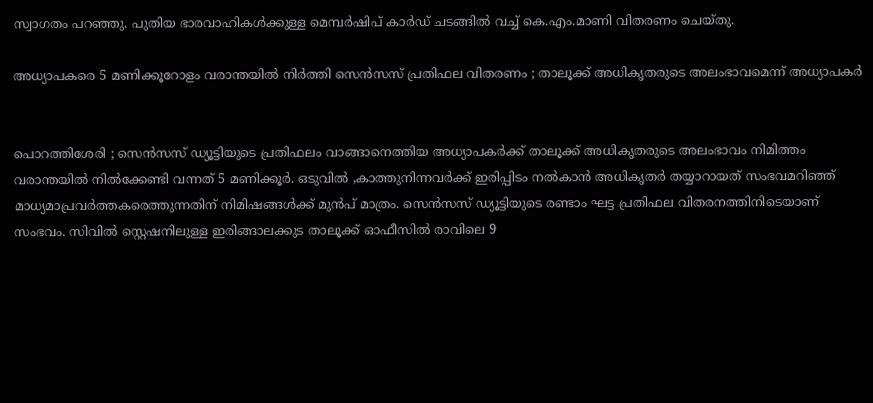സ്വാഗതം പറഞ്ഞു. പുതിയ ഭാരവാഹികള്‍ക്കുള്ള മെമ്പര്‍ഷിപ് കാര്‍ഡ് ചടങ്ങില്‍ ‍വച്ച് കെ.എം.മാണി വിതരണം ചെയ്തു.

അധ്യാപകരെ 5 മണിക്കൂറോളം വരാന്തയില്‍ നിര്‍ത്തി സെന്‍സസ് പ്രതിഫല വിതരണം ; താലൂക്ക് അധികൃതരുടെ അലംഭാവമെന്ന് അധ്യാപകര്‍


പൊറത്തിശേരി ; സെന്‍സസ്‌ ഡ്യൂട്ടിയുടെ പ്രതിഫലം വാങ്ങാനെത്തിയ അധ്യാപകര്‍ക്ക് താലൂക്ക് അധികൃതരുടെ അലംഭാവം നിമിത്തം വരാന്തയില്‍ നില്‍ക്കേണ്ടി വന്നത് 5 മണിക്കൂര്‍. ഒടുവില്‍ ,കാത്തുനിന്നവര്‍ക്ക് ഇരിപ്പിടം നല്‍കാന്‍ അധികൃതര്‍ തയ്യാറായത് സംഭവമറിഞ്ഞ് മാധ്യമാപ്രവര്‍ത്തകരെത്തുന്നതിന് നിമിഷങ്ങള്‍ക്ക് മുന്‍പ് മാത്രം. സെന്‍സസ് ഡ്യൂട്ടിയുടെ രണ്ടാം ഘട്ട പ്രതിഫല വിതരനത്തിനിടെയാണ് സംഭവം. സിവില്‍ സ്റ്റെഷനിലുള്ള ഇരിങ്ങാലക്കുട താലൂക്ക്‌ ഓഫീസില്‍ രാവിലെ 9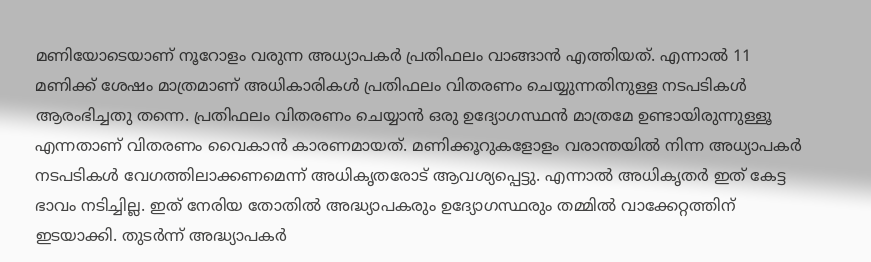മണിയോടെയാണ് നൂറോളം വരുന്ന അധ്യാപകര്‍ പ്രതിഫലം വാങ്ങാന്‍ എത്തിയത്‌. എന്നാല്‍ 11 മണിക്ക്‌ ശേഷം മാത്രമാണ്‌ അധികാരികള്‍ പ്രതിഫലം വിതരണം ചെയ്യുന്നതിനുള്ള നടപടികള്‍ ആരംഭിച്ചതു തന്നെ. പ്രതിഫലം വിതരണം ചെയ്യാന്‍ ഒരു ഉദ്യോഗസ്ഥന്‍ മാത്രമേ ഉണ്ടായിരുന്നുള്ളൂ എന്നതാണ് വിതരണം വൈകാന്‍ കാരണമായത്. മണിക്കൂറുകളോളം വരാന്തയില്‍ നിന്ന അധ്യാപകര്‍ നടപടികള്‍ വേഗത്തിലാക്കണമെന്ന് അധികൃതരോട് ആവശ്യപ്പെട്ടു. എന്നാല്‍ അധികൃതര്‍ ഇത് കേട്ട ഭാവം നടിച്ചില്ല. ഇത് നേരിയ തോതില്‍ അദ്ധ്യാപകരും ഉദ്യോഗസ്ഥരും തമ്മില്‍ വാക്കേറ്റത്തിന് ഇടയാക്കി. തുടര്‍ന്ന്‌ അദ്ധ്യാപകര്‍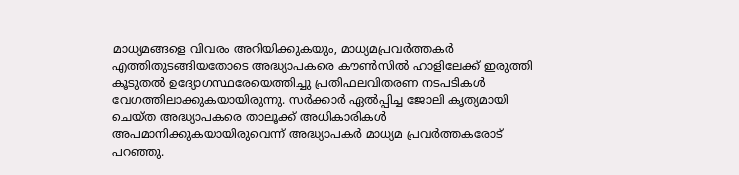മാധ്യമങ്ങളെ വിവരം അറിയിക്കുകയും, മാധ്യമപ്രവര്‍ത്തകര്‍ എത്തിതുടങ്ങിയതോടെ അദ്ധ്യാപകരെ കൗണ്‍സില്‍ ഹാളിലേക്ക്‌ ഇരുത്തി കൂടുതല്‍ ഉദ്യോഗസ്ഥരേയെത്തിച്ചു പ്രതിഫലവിതരണ നടപടികള്‍ വേഗത്തിലാക്കുകയായിരുന്നു. സര്‍ക്കാര്‍ ഏല്‍പ്പിച്ച ജോലി കൃത്യമായി ചെയ്‌ത അദ്ധ്യാപകരെ താലൂക്ക്‌ അധികാരികള്‍ അപമാനിക്കുകയായിരുവെന്ന്‌ അദ്ധ്യാപകര്‍ മാധ്യമ പ്രവര്‍ത്തകരോട്‌ പറഞ്ഞു.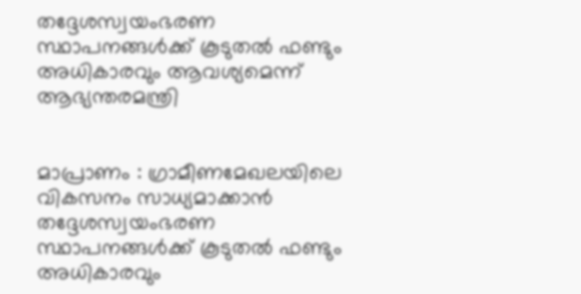തദ്ദേശസ്വയംഭരണ സ്ഥാപനങ്ങള്‍ക്ക് കൂടുതല്‍ ഫണ്ടും അധികാരവും ആവശ്യമെന്ന് ആഭ്യന്തരമന്ത്രി


മാപ്രാണം : ഗ്രാമീണമേഖലയിലെ വികസനം സാധ്യമാക്കാന്‍ തദ്ദേശസ്വയംഭരണ സ്ഥാപനങ്ങള്‍ക്ക് കൂടുതല്‍ ഫണ്ടും അധികാരവും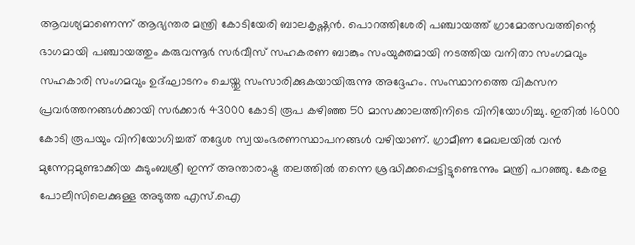ആവശ്യമാണെന്ന് ആഭ്യന്തര മന്ത്രി കോടിയേരി ബാലകൃഷ്ണന്‍. പൊറത്തിശേരി പഞ്ചായത്ത് ഗ്രാമോത്സവത്തിന്റെ ഭാഗമായി പഞ്ചായത്തും കരുവന്നൂര്‍ സര്‍വീസ് സഹകരണ ബാങ്കും സംയുക്തമായി നടത്തിയ വനിതാ സംഗമവും സഹകാരി സംഗമവും ഉദ്ഘാടനം ചെയ്തു സംസാരിക്കുകയായിരുന്നു അദ്ദേഹം. സംസ്ഥാനത്തെ വികസന പ്രവര്‍ത്തനങ്ങള്‍ക്കായി സര്‍ക്കാര്‍ 43000 കോടി രൂപ കഴിഞ്ഞ 50 മാസക്കാലത്തിനിടെ വിനിയോഗിച്ചു. ഇതില്‍ 16000 കോടി രൂപയും വിനിയോഗിച്ചത് തദ്ദേശ സ്വയംഭരണസ്ഥാപനങ്ങള്‍ വഴിയാണ്. ഗ്രാമീണ മേഖലയില്‍ വന്‍ മുന്നേറ്റമുണ്ടാക്കിയ കുടുംബശ്രീ ഇന്ന് അന്താരാഷ്ട്ര തലത്തില്‍ തന്നെ ശ്രദ്ധിക്കപ്പെട്ടിട്ടുണ്ടെന്നും മന്ത്രി പറഞ്ഞു. കേരള പോലീസിലെക്കുള്ള അടുത്ത എസ്.ഐ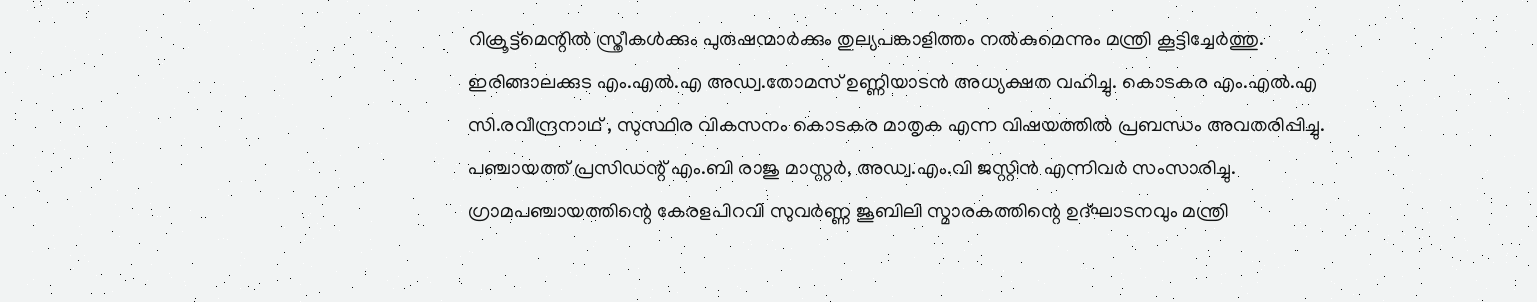റിക്രൂട്ട്മെന്റില്‍ സ്ത്രീകള്‍ക്കും പുരുഷന്മാര്‍ക്കും തുല്യപങ്കാളിത്തം നല്‍കുമെന്നും മന്ത്രി കൂട്ടിച്ചേര്‍ത്തു. ഇരിങ്ങാലക്കുട എം.എല്‍.എ അഡ്വ.തോമസ്‌ ഉണ്ണിയാടന്‍ അധ്യക്ഷത വഹിച്ചു. കൊടകര എം.എല്‍.എ സി.രവീന്ദ്രനാഥ്‌ , സുസ്ഥിര വികസനം കൊടകര മാതൃക എന്ന വിഷയത്തില്‍ പ്രബന്ധം അവതരിപ്പിച്ചു. പഞ്ചായത്ത് പ്രസിഡന്റ് എം.ബി രാജു മാസ്റ്റര്‍, അഡ്വ.എം.വി ജസ്റ്റിന്‍ എന്നിവര്‍ സംസാരിച്ചു. ഗ്രാമപഞ്ചായത്തിന്റെ കേരളപിറവി സുവര്‍ണ്ണ ജൂബിലി സ്മാരകത്തിന്റെ ഉദ്ഘാടനവും മന്ത്രി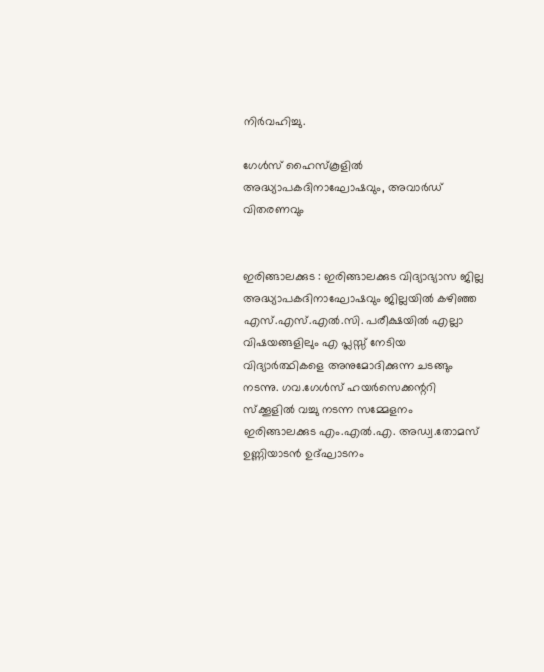നിര്‍വഹിച്ചു.

ഗേള്‍സ്‌ ഹൈസ്കൂളില്‍ അദ്ധ്യാപകദിനാഘോഷവും, അവാര്‍ഡ്‌ വിതരണവും


ഇരിങ്ങാലക്കുട : ഇരിങ്ങാലക്കുട വിദ്യാഭ്യാസ ജില്ല അദ്ധ്യാപകദിനാഘോഷവും ജില്ലയില്‍ കഴിഞ്ഞ എസ്‌.എസ്‌.എല്‍.സി. പരീക്ഷയില്‍ എല്ലാ വിഷയങ്ങളിലും എ പ്ലസ്സ്‌ നേടിയ വിദ്യാര്‍ത്ഥികളെ അനുമോദിക്കുന്ന ചടങ്ങും നടന്നു. ഗവ.ഗേള്‍സ്‌ ഹയര്‍സെക്കന്ററി സ്‌ക്കൂളില്‍ വച്ചു നടന്ന സമ്മേളനം ഇരിങ്ങാലക്കുട എം.എല്‍.എ. അഡ്വ.തോമസ്‌ ഉണ്ണിയാടന്‍ ഉദ്‌ഘാടനം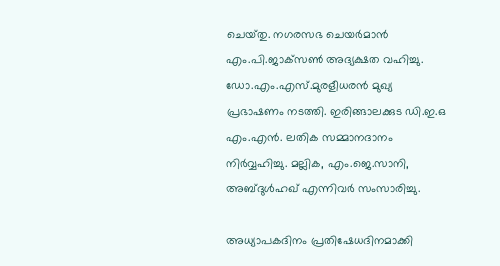ചെയ്‌തു. നഗരസഭ ചെയര്‍മാന്‍ എം.പി.ജാക്‌സണ്‍ അദ്യക്ഷത വഹിച്ചു. ഡോ.എം.എസ്‌.മുരളീധരന്‍ മുഖ്യ പ്രഭാഷണം നടത്തി. ഇരിങ്ങാലക്കുട ഡി.ഇ.ഒ എം.എന്‍. ലതിക സമ്മാനദാനം നിര്‍വ്വഹിച്ചു. മല്ലിക, എം.ജെ.സാനി, അബ്ദുള്‍ഹഖ്‌ എന്നിവര്‍ സംസാരിച്ചു.

അധ്യാപകദിനം പ്രതിഷേധദിനമാക്കി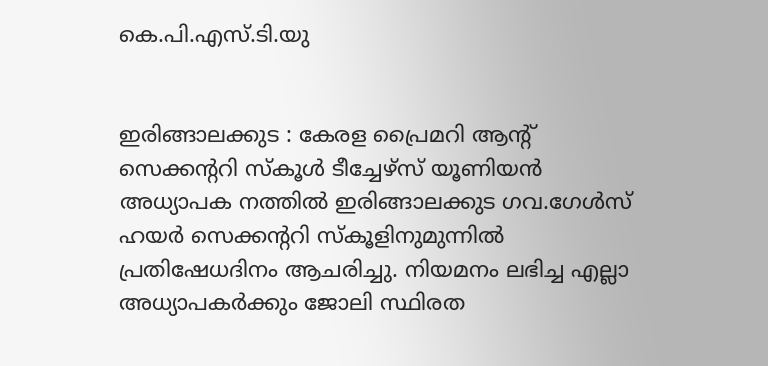കെ.പി.എസ്.ടി.യു


ഇരിങ്ങാലക്കുട : കേരള പ്രൈമറി ആന്റ് സെക്കന്ററി സ്കൂള്‍ ടീച്ചേഴ്സ് യൂണിയന്‍ അധ്യാപക നത്തില്‍ ഇരിങ്ങാലക്കുട ഗവ.ഗേള്‍സ്‌ ഹയര്‍ സെക്കന്ററി സ്കൂളിനുമുന്നില്‍ പ്രതിഷേധദിനം ആചരിച്ചു. നിയമനം ലഭിച്ച എല്ലാ അധ്യാപകര്‍ക്കും ജോലി സ്ഥിരത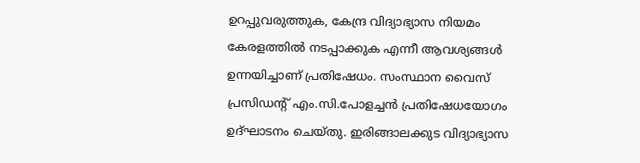ഉറപ്പുവരുത്തുക, കേന്ദ്ര വിദ്യാഭ്യാസ നിയമം കേരളത്തില്‍ നടപ്പാക്കുക എന്നീ ആവശ്യങ്ങള്‍ ഉന്നയിച്ചാണ് പ്രതിഷേധം. സംസ്ഥാന വൈസ് പ്രസിഡന്റ് എം.സി.പോളച്ചന്‍ പ്രതിഷേധയോഗം ഉദ്ഘാടനം ചെയ്തു. ഇരിങ്ങാലക്കുട വിദ്യാഭ്യാസ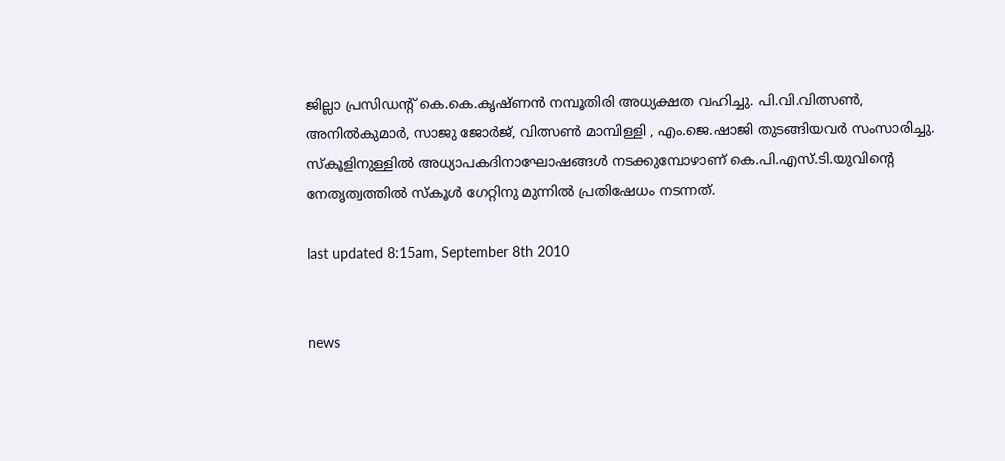ജില്ലാ പ്രസിഡന്റ് കെ.കെ.കൃഷ്ണന്‍ നമ്പൂതിരി അധ്യക്ഷത വഹിച്ചു. പി.വി.വിത്സണ്‍, അനില്‍കുമാര്‍, സാജു ജോര്‍ജ്, വിത്സണ്‍ മാമ്പിള്ളി , എം.ജെ.ഷാജി തുടങ്ങിയവര്‍ സംസാരിച്ചു. സ്കൂളിനുള്ളില്‍ അധ്യാപകദിനാഘോഷങ്ങള്‍ നടക്കുമ്പോഴാണ് കെ.പി.എസ്.ടി.യുവിന്റെ നേതൃത്വത്തില്‍ സ്കൂള്‍ ഗേറ്റിനു മുന്നില്‍ പ്രതിഷേധം നടന്നത്.

last updated 8:15am, September 8th 2010


news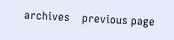archives    previous page